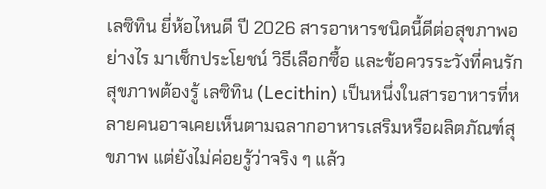เลซิทิน ยี่ห้อไหนดี ปี 2026 สารอาหารชนิดนี้ดีต่อสุขภาพอย่างไร มาเช็กประโยชน์ วิธีเลือกซื้อ และข้อควรระวังที่คนรักสุขภาพต้องรู้ เลซิทิน (Lecithin) เป็นหนึ่งในสารอาหารที่หลายคนอาจเคยเห็นตามฉลากอาหารเสริมหรือผลิตภัณฑ์สุขภาพ แต่ยังไม่ค่อยรู้ว่าจริง ๆ แล้ว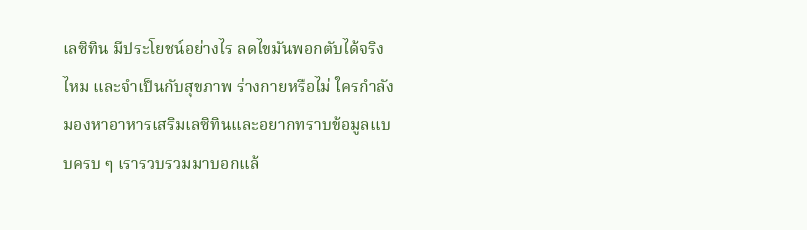เลซิทิน มีประโยชน์อย่างไร ลดไขมันพอกตับได้จริงไหม และจำเป็นกับสุขภาพ ร่างกายหรือไม่ ใครกำลังมองหาอาหารเสริมเลซิทินและอยากทราบข้อมูลแบบครบ ๆ เรารวบรวมมาบอกแล้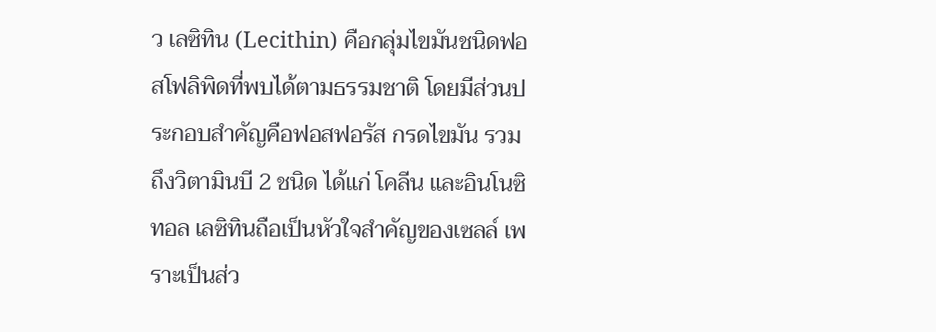ว เลซิทิน (Lecithin) คือกลุ่มไขมันชนิดฟอสโฟลิพิดที่พบได้ตามธรรมชาติ โดยมีส่วนประกอบสำคัญคือฟอสฟอรัส กรดไขมัน รวมถึงวิตามินบี 2 ชนิด ได้แก่ โคลีน และอินโนซิทอล เลซิทินถือเป็นหัวใจสำคัญของเซลล์ เพราะเป็นส่ว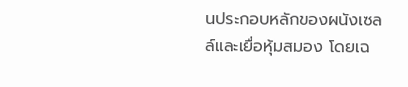นประกอบหลักของผนังเซลล์และเยื่อหุ้มสมอง โดยเฉ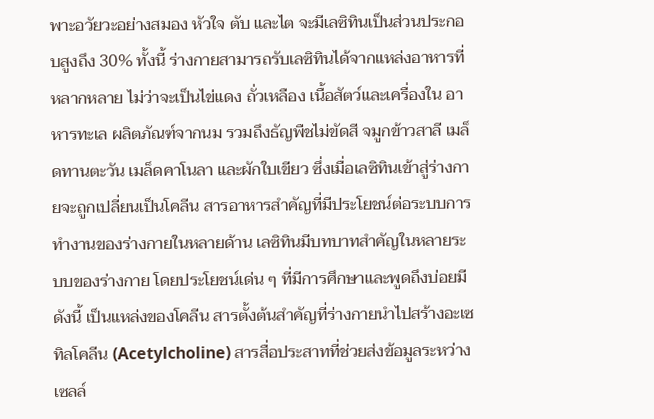พาะอวัยวะอย่างสมอง หัวใจ ตับ และไต จะมีเลซิทินเป็นส่วนประกอบสูงถึง 30% ทั้งนี้ ร่างกายสามารถรับเลซิทินได้จากแหล่งอาหารที่หลากหลาย ไม่ว่าจะเป็นไข่แดง ถั่วเหลือง เนื้อสัตว์และเครื่องใน อาหารทะเล ผลิตภัณฑ์จากนม รวมถึงธัญพืชไม่ขัดสี จมูกข้าวสาลี เมล็ดทานตะวัน เมล็ดคาโนลา และผักใบเขียว ซึ่งเมื่อเลซิทินเข้าสู่ร่างกายจะถูกเปลี่ยนเป็นโคลีน สารอาหารสำคัญที่มีประโยชน์ต่อระบบการทำงานของร่างกายในหลายด้าน เลซิทินมีบทบาทสำคัญในหลายระบบของร่างกาย โดยประโยชน์เด่น ๆ ที่มีการศึกษาและพูดถึงบ่อยมีดังนี้ เป็นแหล่งของโคลีน สารตั้งต้นสำคัญที่ร่างกายนำไปสร้างอะเซทิลโคลีน (Acetylcholine) สารสื่อประสาทที่ช่วยส่งข้อมูลระหว่างเซลล์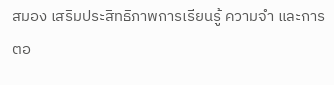สมอง เสริมประสิทธิภาพการเรียนรู้ ความจำ และการตอ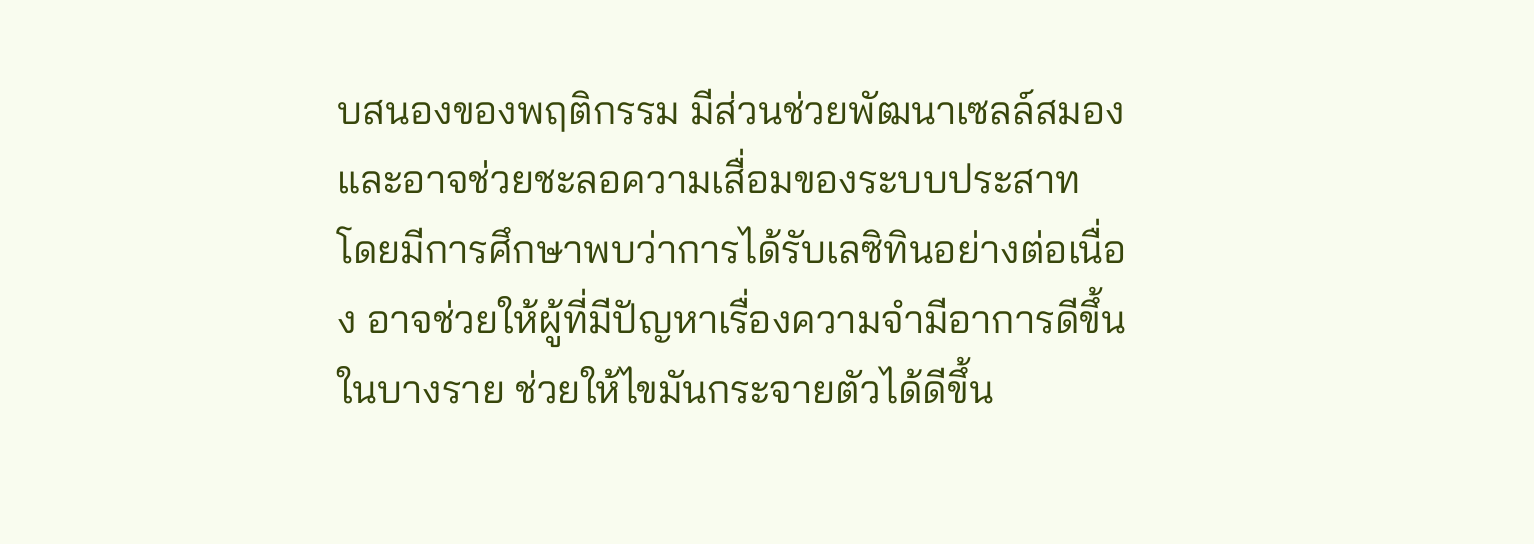บสนองของพฤติกรรม มีส่วนช่วยพัฒนาเซลล์สมองและอาจช่วยชะลอความเสื่อมของระบบประสาท โดยมีการศึกษาพบว่าการได้รับเลซิทินอย่างต่อเนื่อง อาจช่วยให้ผู้ที่มีปัญหาเรื่องความจำมีอาการดีขึ้นในบางราย ช่วยให้ไขมันกระจายตัวได้ดีขึ้น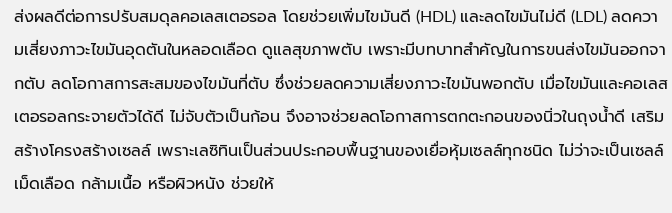ส่งผลดีต่อการปรับสมดุลคอเลสเตอรอล โดยช่วยเพิ่มไขมันดี (HDL) และลดไขมันไม่ดี (LDL) ลดความเสี่ยงภาวะไขมันอุดตันในหลอดเลือด ดูแลสุขภาพตับ เพราะมีบทบาทสำคัญในการขนส่งไขมันออกจากตับ ลดโอกาสการสะสมของไขมันที่ตับ ซึ่งช่วยลดความเสี่ยงภาวะไขมันพอกตับ เมื่อไขมันและคอเลสเตอรอลกระจายตัวได้ดี ไม่จับตัวเป็นก้อน จึงอาจช่วยลดโอกาสการตกตะกอนของนิ่วในถุงน้ำดี เสริมสร้างโครงสร้างเซลล์ เพราะเลซิทินเป็นส่วนประกอบพื้นฐานของเยื่อหุ้มเซลล์ทุกชนิด ไม่ว่าจะเป็นเซลล์เม็ดเลือด กล้ามเนื้อ หรือผิวหนัง ช่วยให้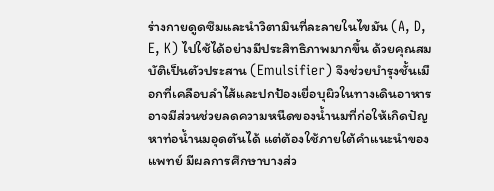ร่างกายดูดซึมและนำวิตามินที่ละลายในไขมัน (A, D, E, K) ไปใช้ได้อย่างมีประสิทธิภาพมากขึ้น ด้วยคุณสมบัติเป็นตัวประสาน (Emulsifier) จึงช่วยบำรุงชั้นเมือกที่เคลือบลำไส้และปกป้องเยื่อบุผิวในทางเดินอาหาร อาจมีส่วนช่วยลดความหนืดของน้ำนมที่ก่อให้เกิดปัญหาท่อน้ำนมอุดตันได้ แต่ต้องใช้ภายใต้คำแนะนำของแพทย์ มีผลการศึกษาบางส่ว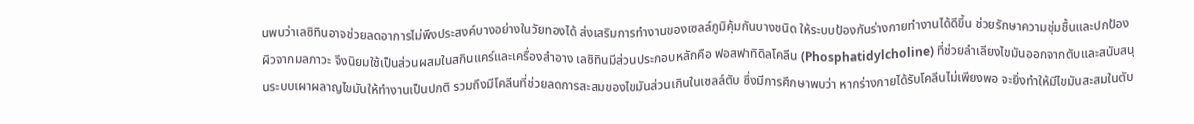นพบว่าเลซิทินอาจช่วยลดอาการไม่พึงประสงค์บางอย่างในวัยทองได้ ส่งเสริมการทำงานของเซลล์ภูมิคุ้มกันบางชนิด ให้ระบบป้องกันร่างกายทำงานได้ดีขึ้น ช่วยรักษาความชุ่มชื้นและปกป้องผิวจากมลภาวะ จึงนิยมใช้เป็นส่วนผสมในสกินแคร์และเครื่องสำอาง เลซิทินมีส่วนประกอบหลักคือ ฟอสฟาทิดิลโคลีน (Phosphatidylcholine) ที่ช่วยลำเลียงไขมันออกจากตับและสนับสนุนระบบเผาผลาญไขมันให้ทำงานเป็นปกติ รวมถึงมีโคลีนที่ช่วยลดการสะสมของไขมันส่วนเกินในเซลล์ตับ ซึ่งมีการศึกษาพบว่า หากร่างกายได้รับโคลีนไม่เพียงพอ จะยิ่งทำให้มีไขมันสะสมในตับ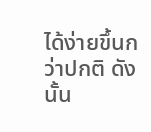ได้ง่ายขึ้นกว่าปกติ ดังนั้น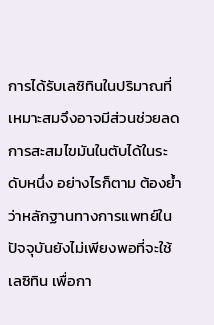การได้รับเลซิทินในปริมาณที่เหมาะสมจึงอาจมีส่วนช่วยลดการสะสมไขมันในตับได้ในระดับหนึ่ง อย่างไรก็ตาม ต้องย้ำว่าหลักฐานทางการแพทย์ในปัจจุบันยังไม่เพียงพอที่จะใช้เลซิทิน เพื่อกา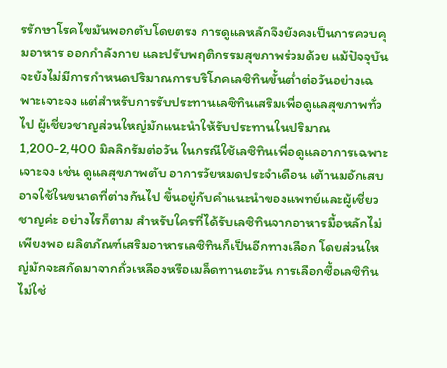รรักษาโรคไขมันพอกตับโดยตรง การดูแลหลักจึงยังคงเป็นการควบคุมอาหาร ออกกำลังกาย และปรับพฤติกรรมสุขภาพร่วมด้วย แม้ปัจจุบันจะยังไม่มีการกำหนดปริมาณการบริโภคเลซิทินขั้นต่ำต่อวันอย่างเฉพาะเจาะจง แต่สำหรับการรับประทานเลซิทินเสริมเพื่อดูแลสุขภาพทั่วไป ผู้เชี่ยวชาญส่วนใหญ่มักแนะนำให้รับประทานในปริมาณ 1,200-2,400 มิลลิกรัมต่อวัน ในกรณีใช้เลซิทินเพื่อดูแลอาการเฉพาะเจาะจง เช่น ดูแลสุขภาพตับ อาการวัยหมดประจำเดือน เต้านมอักเสบ อาจใช้ในขนาดที่ต่างกันไป ขึ้นอยู่กับคำแนะนำของแพทย์และผู้เชี่ยวชาญค่ะ อย่างไรก็ตาม สำหรับใครที่ได้รับเลซิทินจากอาหารมื้อหลักไม่เพียงพอ ผลิตภัณฑ์เสริมอาหารเลซิทินก็เป็นอีกทางเลือก โดยส่วนใหญ่มักจะสกัดมาจากถั่วเหลืองหรือเมล็ดทานตะวัน การเลือกซื้อเลซิทินไม่ใช่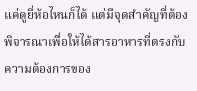แค่ดูยี่ห้อไหนก็ได้ แต่มีจุดสำคัญที่ต้องพิจารณาเพื่อให้ได้สารอาหารที่ตรงกับความต้องการของ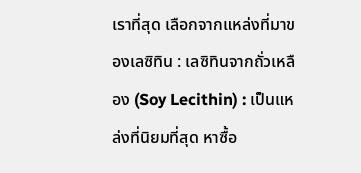เราที่สุด เลือกจากแหล่งที่มาของเลซิทิน : เลซิทินจากถั่วเหลือง (Soy Lecithin) : เป็นแหล่งที่นิยมที่สุด หาซื้อ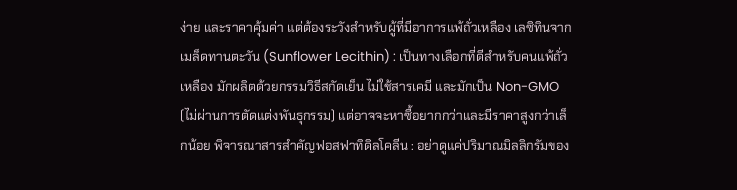ง่าย และราคาคุ้มค่า แต่ต้องระวังสำหรับผู้ที่มีอาการแพ้ถั่วเหลือง เลซิทินจากเมล็ดทานตะวัน (Sunflower Lecithin) : เป็นทางเลือกที่ดีสำหรับคนแพ้ถั่วเหลือง มักผลิตด้วยกรรมวิธีสกัดเย็น ไม่ใช้สารเคมี และมักเป็น Non-GMO (ไม่ผ่านการตัดแต่งพันธุกรรม) แต่อาจจะหาซื้อยากกว่าและมีราคาสูงกว่าเล็กน้อย พิจารณาสารสำคัญฟอสฟาทิดิลโคลีน : อย่าดูแค่ปริมาณมิลลิกรัมของ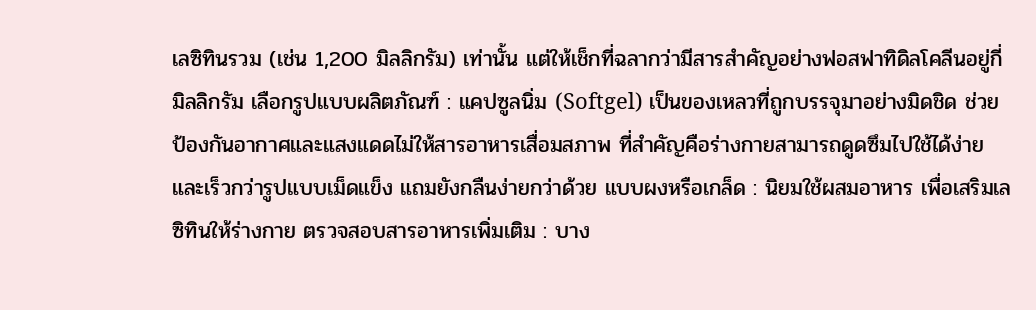เลซิทินรวม (เช่น 1,200 มิลลิกรัม) เท่านั้น แต่ให้เช็กที่ฉลากว่ามีสารสำคัญอย่างฟอสฟาทิดิลโคลีนอยู่กี่มิลลิกรัม เลือกรูปแบบผลิตภัณฑ์ : แคปซูลนิ่ม (Softgel) เป็นของเหลวที่ถูกบรรจุมาอย่างมิดชิด ช่วยป้องกันอากาศและแสงแดดไม่ให้สารอาหารเสื่อมสภาพ ที่สำคัญคือร่างกายสามารถดูดซึมไปใช้ได้ง่ายและเร็วกว่ารูปแบบเม็ดแข็ง แถมยังกลืนง่ายกว่าด้วย แบบผงหรือเกล็ด : นิยมใช้ผสมอาหาร เพื่อเสริมเลซิทินให้ร่างกาย ตรวจสอบสารอาหารเพิ่มเติม : บาง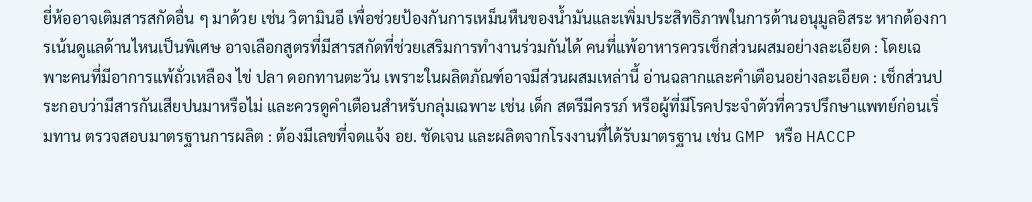ยี่ห้ออาจเติมสารสกัดอื่น ๆ มาด้วย เช่น วิตามินอี เพื่อช่วยป้องกันการเหม็นหืนของน้ำมันและเพิ่มประสิทธิภาพในการต้านอนุมูลอิสระ หากต้องการเน้นดูแลด้านไหนเป็นพิเศษ อาจเลือกสูตรที่มีสารสกัดที่ช่วยเสริมการทำงานร่วมกันได้ คนที่แพ้อาหารควรเช็กส่วนผสมอย่างละเอียด : โดยเฉพาะคนที่มีอาการแพ้ถั่วเหลือง ไข่ ปลา ดอกทานตะวัน เพราะในผลิตภัณฑ์อาจมีส่วนผสมเหล่านี้ อ่านฉลากและคำเตือนอย่างละเอียด : เช็กส่วนประกอบว่ามีสารกันเสียปนมาหรือไม่ และควรดูคำเตือนสำหรับกลุ่มเฉพาะ เช่น เด็ก สตรีมีครรภ์ หรือผู้ที่มีโรคประจำตัวที่ควรปรึกษาแพทย์ก่อนเริ่มทาน ตรวจสอบมาตรฐานการผลิต : ต้องมีเลขที่จดแจ้ง อย. ชัดเจน และผลิตจากโรงงานที่ได้รับมาตรฐาน เช่น GMP หรือ HACCP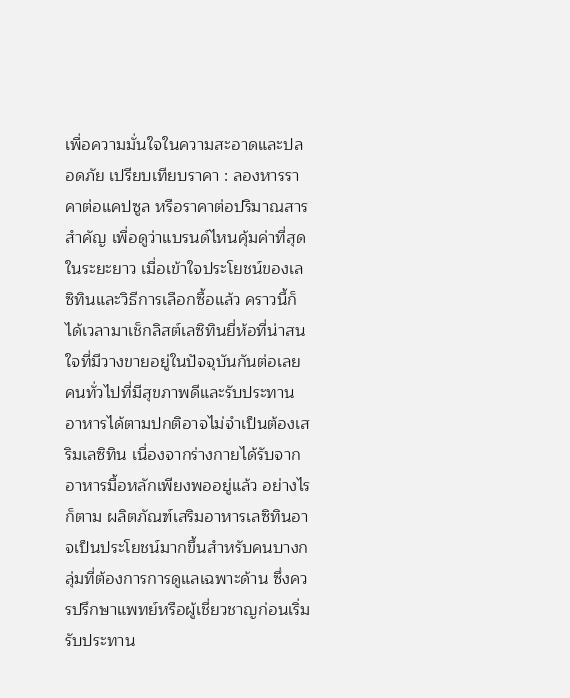เพื่อความมั่นใจในความสะอาดและปลอดภัย เปรียบเทียบราคา : ลองหารราคาต่อแคปซูล หรือราคาต่อปริมาณสารสำคัญ เพื่อดูว่าแบรนด์ไหนคุ้มค่าที่สุดในระยะยาว เมื่อเข้าใจประโยชน์ของเลซิทินและวิธีการเลือกซื้อแล้ว คราวนี้ก็ได้เวลามาเช็กลิสต์เลซิทินยี่ห้อที่น่าสนใจที่มีวางขายอยู่ในปัจจุบันกันต่อเลย คนทั่วไปที่มีสุขภาพดีและรับประทานอาหารได้ตามปกติอาจไม่จำเป็นต้องเสริมเลซิทิน เนื่องจากร่างกายได้รับจากอาหารมื้อหลักเพียงพออยู่แล้ว อย่างไรก็ตาม ผลิตภัณฑ์เสริมอาหารเลซิทินอาจเป็นประโยชน์มากขึ้นสำหรับคนบางกลุ่มที่ต้องการการดูแลเฉพาะด้าน ซึ่งควรปรึกษาแพทย์หรือผู้เชี่ยวชาญก่อนเริ่มรับประทาน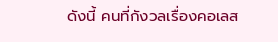ดังนี้ คนที่กังวลเรื่องคอเลส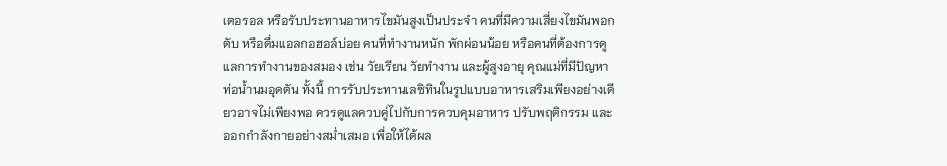เตอรอล หรือรับประทานอาหารไขมันสูงเป็นประจำ คนที่มีความเสี่ยงไขมันพอกตับ หรือดื่มแอลกอฮอล์บ่อย คนที่ทำงานหนัก พักผ่อนน้อย หรือคนที่ต้องการดูแลการทำงานของสมอง เช่น วัยเรียน วัยทำงาน และผู้สูงอายุ คุณแม่ที่มีปัญหาท่อน้ำนมอุดตัน ทั้งนี้ การรับประทานเลซิทินในรูปแบบอาหารเสริมเพียงอย่างเดียวอาจไม่เพียงพอ ควรดูแลควบคู่ไปกับการควบคุมอาหาร ปรับพฤติกรรม และออกกำลังกายอย่างสม่ำเสมอ เพื่อให้ได้ผล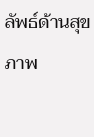ลัพธ์ด้านสุขภาพ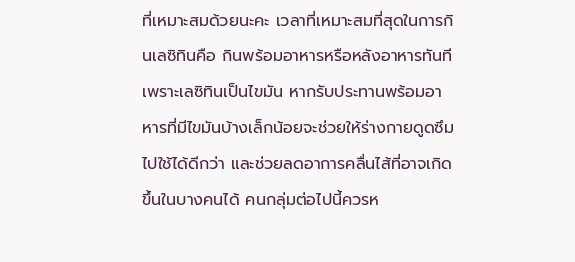ที่เหมาะสมด้วยนะคะ เวลาที่เหมาะสมที่สุดในการกินเลซิทินคือ กินพร้อมอาหารหรือหลังอาหารทันที เพราะเลซิทินเป็นไขมัน หากรับประทานพร้อมอาหารที่มีไขมันบ้างเล็กน้อยจะช่วยให้ร่างกายดูดซึมไปใช้ได้ดีกว่า และช่วยลดอาการคลื่นไส้ที่อาจเกิดขึ้นในบางคนได้ คนกลุ่มต่อไปนี้ควรห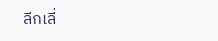ลีกเลี่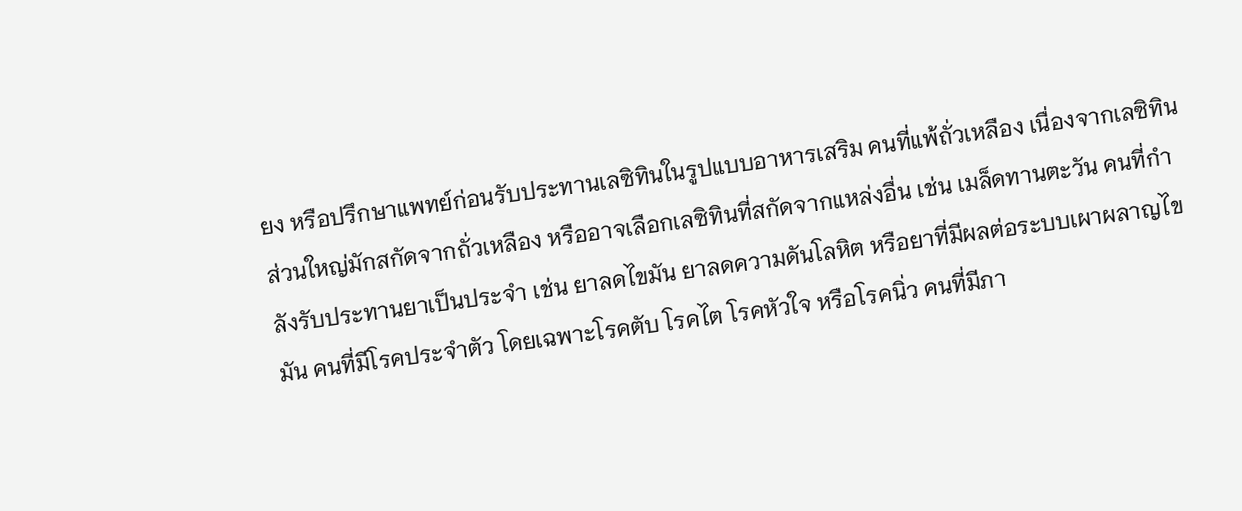ยง หรือปรึกษาแพทย์ก่อนรับประทานเลซิทินในรูปแบบอาหารเสริม คนที่แพ้ถั่วเหลือง เนื่องจากเลซิทินส่วนใหญ่มักสกัดจากถั่วเหลือง หรืออาจเลือกเลซิทินที่สกัดจากแหล่งอื่น เช่น เมล็ดทานตะวัน คนที่กำลังรับประทานยาเป็นประจำ เช่น ยาลดไขมัน ยาลดความดันโลหิต หรือยาที่มีผลต่อระบบเผาผลาญไขมัน คนที่มีโรคประจำตัว โดยเฉพาะโรคตับ โรคไต โรคหัวใจ หรือโรคนิ่ว คนที่มีภา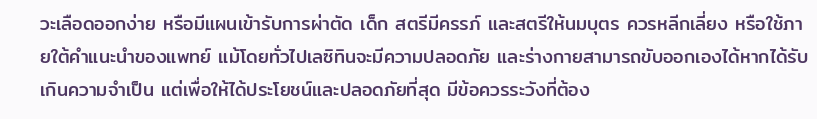วะเลือดออกง่าย หรือมีแผนเข้ารับการผ่าตัด เด็ก สตรีมีครรภ์ และสตรีให้นมบุตร ควรหลีกเลี่ยง หรือใช้ภายใต้คำแนะนำของแพทย์ แม้โดยทั่วไปเลซิทินจะมีความปลอดภัย และร่างกายสามารถขับออกเองได้หากได้รับเกินความจำเป็น แต่เพื่อให้ได้ประโยชน์และปลอดภัยที่สุด มีข้อควรระวังที่ต้อง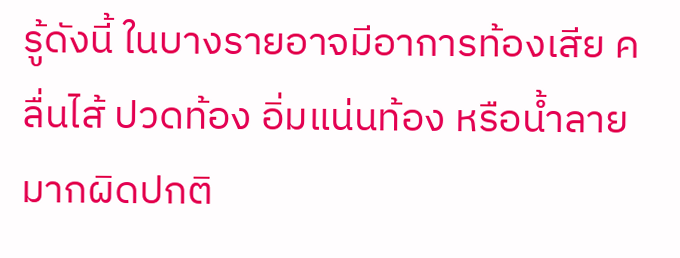รู้ดังนี้ ในบางรายอาจมีอาการท้องเสีย คลื่นไส้ ปวดท้อง อิ่มแน่นท้อง หรือน้ำลายมากผิดปกติ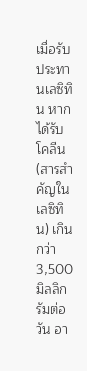เมื่อรับประทานเลซิทิน หากได้รับโคลีน (สารสำคัญในเลซิทิน) เกินกว่า 3,500 มิลลิกรัมต่อวัน อา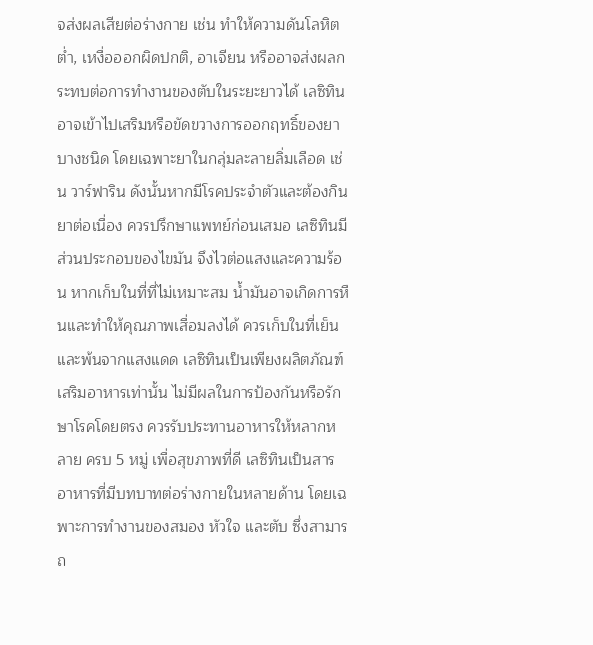จส่งผลเสียต่อร่างกาย เช่น ทำให้ความดันโลหิตต่ำ, เหงื่อออกผิดปกติ, อาเจียน หรืออาจส่งผลกระทบต่อการทำงานของตับในระยะยาวได้ เลซิทินอาจเข้าไปเสริมหรือขัดขวางการออกฤทธิ์ของยาบางชนิด โดยเฉพาะยาในกลุ่มละลายลิ่มเลือด เช่น วาร์ฟาริน ดังนั้นหากมีโรคประจำตัวและต้องกินยาต่อเนื่อง ควรปรึกษาแพทย์ก่อนเสมอ เลซิทินมีส่วนประกอบของไขมัน จึงไวต่อแสงและความร้อน หากเก็บในที่ที่ไม่เหมาะสม น้ำมันอาจเกิดการหืนและทำให้คุณภาพเสื่อมลงได้ ควรเก็บในที่เย็นและพ้นจากแสงแดด เลซิทินเป็นเพียงผลิตภัณฑ์เสริมอาหารเท่านั้น ไม่มีผลในการป้องกันหรือรักษาโรคโดยตรง ควรรับประทานอาหารให้หลากหลาย ครบ 5 หมู่ เพื่อสุขภาพที่ดี เลซิทินเป็นสารอาหารที่มีบทบาทต่อร่างกายในหลายด้าน โดยเฉพาะการทำงานของสมอง หัวใจ และตับ ซึ่งสามารถ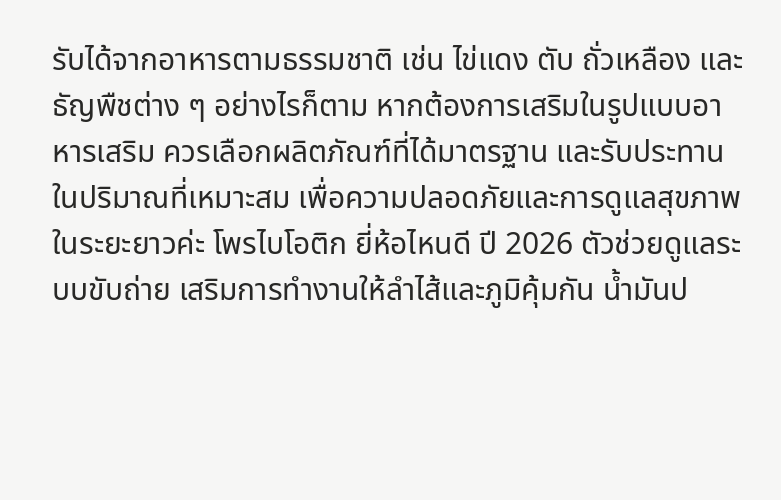รับได้จากอาหารตามธรรมชาติ เช่น ไข่แดง ตับ ถั่วเหลือง และธัญพืชต่าง ๆ อย่างไรก็ตาม หากต้องการเสริมในรูปแบบอาหารเสริม ควรเลือกผลิตภัณฑ์ที่ได้มาตรฐาน และรับประทานในปริมาณที่เหมาะสม เพื่อความปลอดภัยและการดูแลสุขภาพในระยะยาวค่ะ โพรไบโอติก ยี่ห้อไหนดี ปี 2026 ตัวช่วยดูแลระบบขับถ่าย เสริมการทำงานให้ลำไส้และภูมิคุ้มกัน น้ำมันป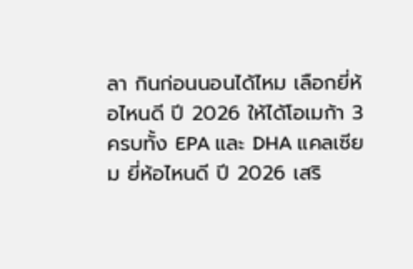ลา กินก่อนนอนได้ไหม เลือกยี่ห้อไหนดี ปี 2026 ให้ได้โอเมก้า 3 ครบทั้ง EPA และ DHA แคลเซียม ยี่ห้อไหนดี ปี 2026 เสริ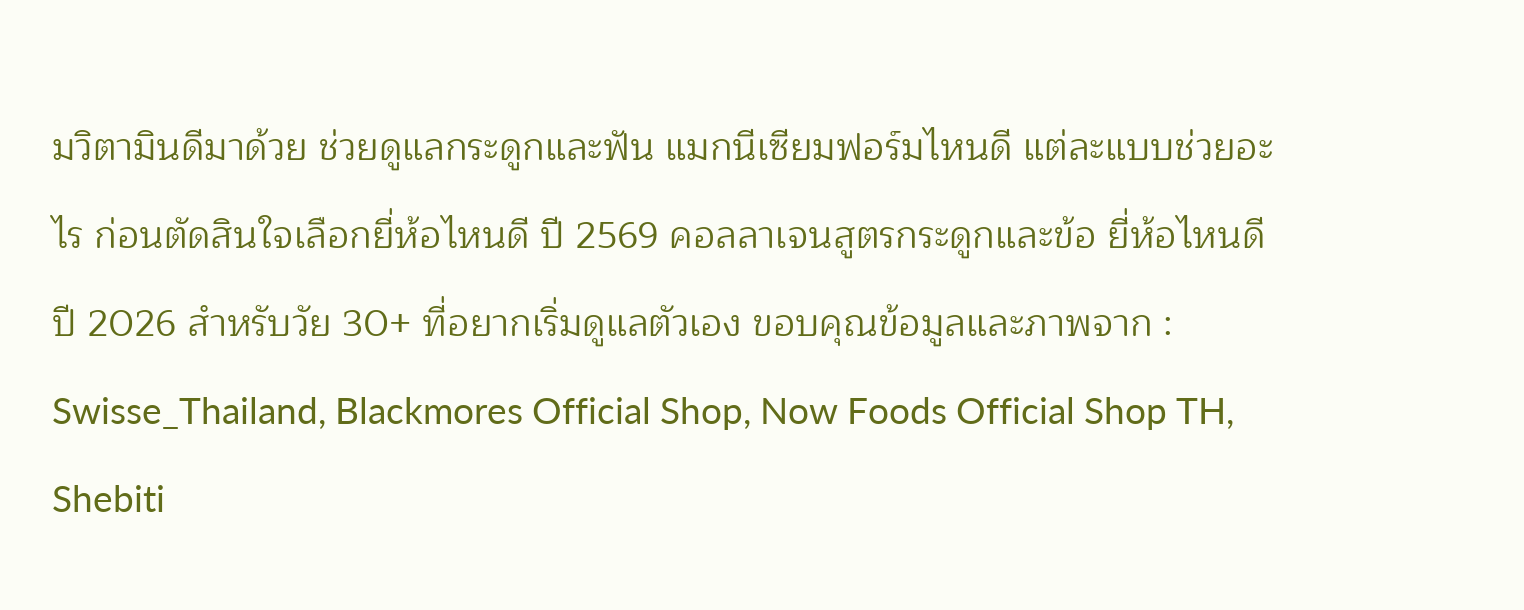มวิตามินดีมาด้วย ช่วยดูแลกระดูกและฟัน แมกนีเซียมฟอร์มไหนดี แต่ละแบบช่วยอะไร ก่อนตัดสินใจเลือกยี่ห้อไหนดี ปี 2569 คอลลาเจนสูตรกระดูกและข้อ ยี่ห้อไหนดี ปี 2026 สำหรับวัย 30+ ที่อยากเริ่มดูแลตัวเอง ขอบคุณข้อมูลและภาพจาก : Swisse_Thailand, Blackmores Official Shop, Now Foods Official Shop TH, Shebiti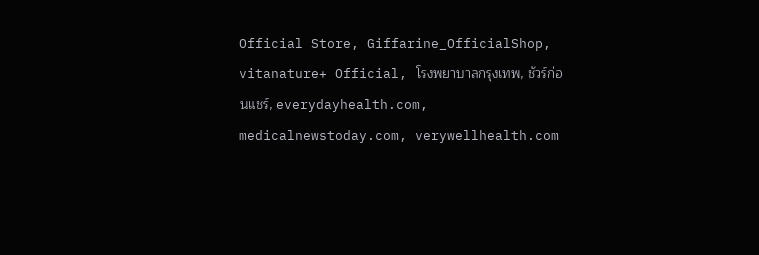Official Store, Giffarine_OfficialShop, vitanature+ Official, โรงพยาบาลกรุงเทพ, ชัวร์ก่อนแชร์, everydayhealth.com, medicalnewstoday.com, verywellhealth.com